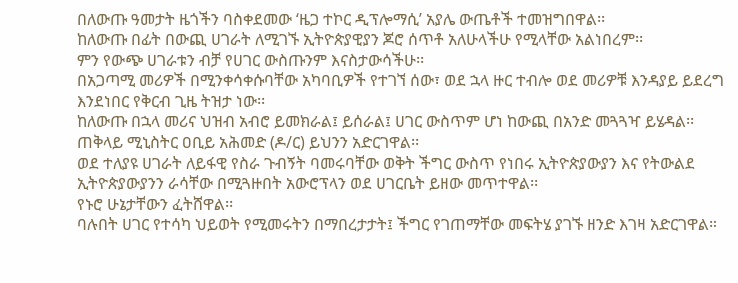በለውጡ ዓመታት ዜጎችን ባስቀደመው ‘ዜጋ ተኮር ዲፕሎማሲ’ አያሌ ውጤቶች ተመዝግበዋል፡፡
ከለውጡ በፊት በውጪ ሀገራት ለሚገኙ ኢትዮጵያዊያን ጆሮ ሰጥቶ አለሁላችሁ የሚላቸው አልነበረም፡፡
ምን የውጭ ሀገራቱን ብቻ የሀገር ውስጡንም እናስታውሳችሁ፡፡
በአጋጣሚ መሪዎች በሚንቀሳቀሱባቸው አካባቢዎች የተገኘ ሰው፣ ወደ ኋላ ዙር ተብሎ ወደ መሪዎቹ እንዳያይ ይደረግ እንደነበር የቅርብ ጊዜ ትዝታ ነው፡፡
ከለውጡ በኋላ መሪና ህዝብ አብሮ ይመክራል፤ ይሰራል፤ ሀገር ውስጥም ሆነ ከውጪ በአንድ መጓጓዣ ይሄዳል፡፡
ጠቅላይ ሚኒስትር ዐቢይ አሕመድ (ዶ/ር) ይህንን አድርገዋል፡፡
ወደ ተለያዩ ሀገራት ለይፋዊ የስራ ጉብኝት ባመሩባቸው ወቅት ችግር ውስጥ የነበሩ ኢትዮጵያውያን እና የትውልደ ኢትዮጵያውያንን ራሳቸው በሚጓዙበት አውሮፕላን ወደ ሀገርቤት ይዘው መጥተዋል፡፡
የኑሮ ሁኔታቸውን ፈትሸዋል፡፡
ባሉበት ሀገር የተሳካ ህይወት የሚመሩትን በማበረታታት፤ ችግር የገጠማቸው መፍትሄ ያገኙ ዘንድ እገዛ አድርገዋል።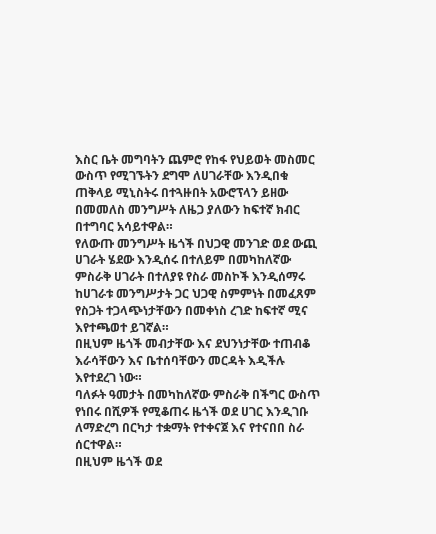እስር ቤት መግባትን ጨምሮ የከፋ የህይወት መስመር ውስጥ የሚገኙትን ደግሞ ለሀገራቸው እንዲበቁ ጠቅላይ ሚኒስትሩ በተጓዙበት አውሮፕላን ይዘው በመመለስ መንግሥት ለዜጋ ያለውን ከፍተኛ ክብር በተግባር አሳይተዋል።
የለውጡ መንግሥት ዜጎች በህጋዊ መንገድ ወደ ውጪ ሀገራት ሄደው እንዲሰሩ በተለይም በመካከለኛው ምስራቅ ሀገራት በተለያዩ የስራ መስኮች እንዲሰማሩ ከሀገራቱ መንግሥታት ጋር ህጋዊ ስምምነት በመፈጸም የስጋት ተጋላጭነታቸውን በመቀነስ ረገድ ከፍተኛ ሚና እየተጫወተ ይገኛል።
በዚህም ዜጎች መብታቸው እና ደህንነታቸው ተጠብቆ እራሳቸውን እና ቤተሰባቸውን መርዳት እዲችሉ እየተደረገ ነው።
ባለፉት ዓመታት በመካከለኛው ምስራቅ በችግር ውስጥ የነበሩ በሺዎች የሚቆጠሩ ዜጎች ወደ ሀገር እንዲገቡ ለማድረግ በርካታ ተቋማት የተቀናጀ እና የተናበበ ስራ ሰርተዋል።
በዚህም ዜጎች ወደ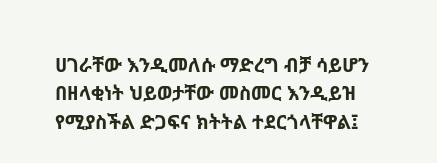ሀገራቸው እንዲመለሱ ማድረግ ብቻ ሳይሆን በዘላቂነት ህይወታቸው መስመር እንዲይዝ የሚያስችል ድጋፍና ክትትል ተደርጎላቸዋል፤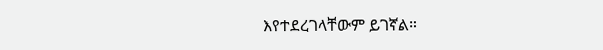እየተደረገላቸውም ይገኛል።